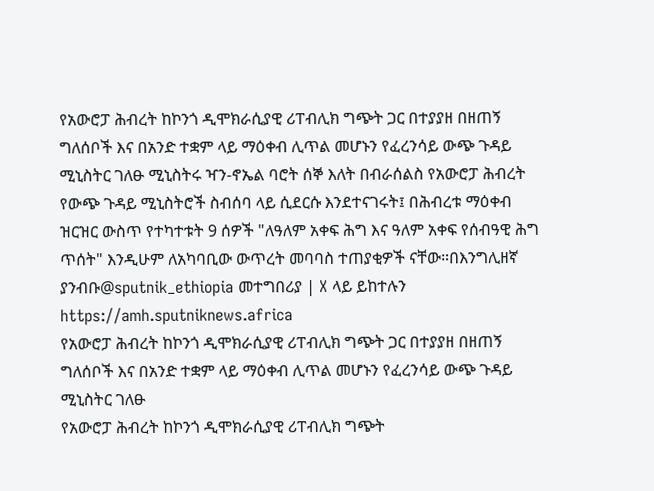የአውሮፓ ሕብረት ከኮንጎ ዲሞክራሲያዊ ሪፐብሊክ ግጭት ጋር በተያያዘ በዘጠኝ ግለሰቦች እና በአንድ ተቋም ላይ ማዕቀብ ሊጥል መሆኑን የፈረንሳይ ውጭ ጉዳይ ሚኒስትር ገለፁ ሚኒስትሩ ዣን-ኖኤል ባሮት ሰኞ እለት በብራሰልስ የአውሮፓ ሕብረት የውጭ ጉዳይ ሚኒስትሮች ስብሰባ ላይ ሲደርሱ እንደተናገሩት፤ በሕብረቱ ማዕቀብ ዝርዝር ውስጥ የተካተቱት 9 ሰዎች "ለዓለም አቀፍ ሕግ እና ዓለም አቀፍ የሰብዓዊ ሕግ ጥሰት" እንዲሁም ለአካባቢው ውጥረት መባባስ ተጠያቂዎች ናቸው።በእንግሊዘኛ ያንብቡ@sputnik_ethiopia መተግበሪያ | X ላይ ይከተሉን
https://amh.sputniknews.africa
የአውሮፓ ሕብረት ከኮንጎ ዲሞክራሲያዊ ሪፐብሊክ ግጭት ጋር በተያያዘ በዘጠኝ ግለሰቦች እና በአንድ ተቋም ላይ ማዕቀብ ሊጥል መሆኑን የፈረንሳይ ውጭ ጉዳይ ሚኒስትር ገለፁ
የአውሮፓ ሕብረት ከኮንጎ ዲሞክራሲያዊ ሪፐብሊክ ግጭት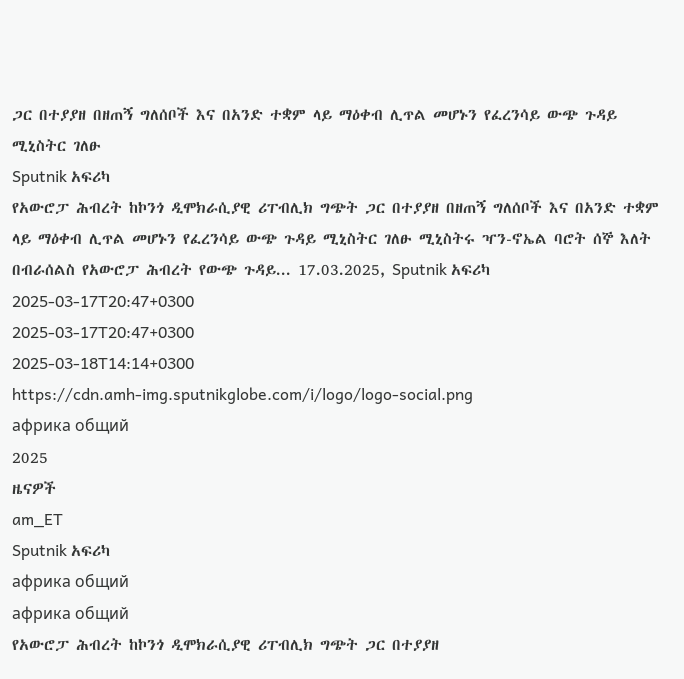ጋር በተያያዘ በዘጠኝ ግለሰቦች እና በአንድ ተቋም ላይ ማዕቀብ ሊጥል መሆኑን የፈረንሳይ ውጭ ጉዳይ ሚኒስትር ገለፁ
Sputnik አፍሪካ
የአውሮፓ ሕብረት ከኮንጎ ዲሞክራሲያዊ ሪፐብሊክ ግጭት ጋር በተያያዘ በዘጠኝ ግለሰቦች እና በአንድ ተቋም ላይ ማዕቀብ ሊጥል መሆኑን የፈረንሳይ ውጭ ጉዳይ ሚኒስትር ገለፁ ሚኒስትሩ ዣን-ኖኤል ባሮት ሰኞ እለት በብራሰልስ የአውሮፓ ሕብረት የውጭ ጉዳይ... 17.03.2025, Sputnik አፍሪካ
2025-03-17T20:47+0300
2025-03-17T20:47+0300
2025-03-18T14:14+0300
https://cdn.amh-img.sputnikglobe.com/i/logo/logo-social.png
африка общий
2025
ዜናዎች
am_ET
Sputnik አፍሪካ
африка общий
африка общий
የአውሮፓ ሕብረት ከኮንጎ ዲሞክራሲያዊ ሪፐብሊክ ግጭት ጋር በተያያዘ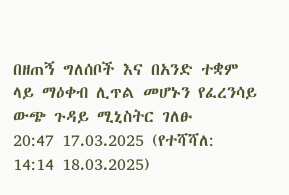በዘጠኝ ግለሰቦች እና በአንድ ተቋም ላይ ማዕቀብ ሊጥል መሆኑን የፈረንሳይ ውጭ ጉዳይ ሚኒስትር ገለፁ
20:47 17.03.2025 (የተሻሻለ: 14:14 18.03.2025)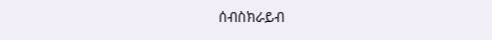ሰብስክራይብ